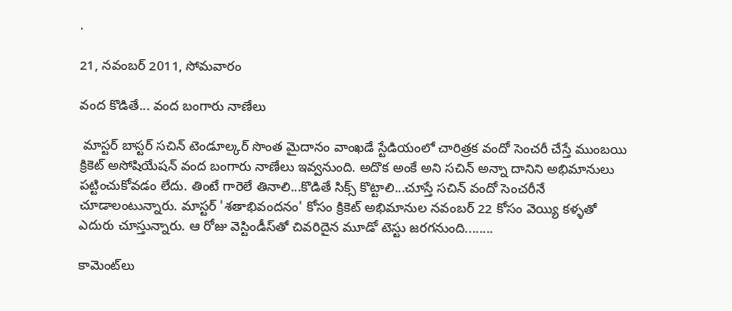.

21, నవంబర్ 2011, సోమవారం

వంద కొడితే... వంద బంగారు నాణేలు

 మాస్టర్‌ బాస్టర్‌ సచిన్‌ టెండూల్కర్‌ సొంత మైదానం వాంఖడే స్టేడియంలో చారిత్రక వందో సెంచరీ చేస్తే ముంబయి క్రికెట్‌ అసోషియేషన్‌ వంద బంగారు నాణేలు ఇవ్వనుంది. అదొక అంకే అని సచిన్‌ అన్నా దానిని అభిమానులు పట్టించుకోవడం లేదు. తింటే గారెలే తినాలి...కొడితే సిక్స్‌ కొట్టాలి...చూస్తే సచిన్‌ వందో సెంచరీనే చూడాలంటున్నారు. మాస్టర్‌ 'శతాభివందనం' కోసం క్రికెట్‌ అభిమానుల నవంబర్‌ 22 కోసం వెయ్యి కళ్ళతో ఎదురు చూస్తున్నారు. ఆ రోజు వెస్టిండీస్‌తో చివరిదైన మూడో టెస్టు జరగనుంది........

కామెంట్‌లు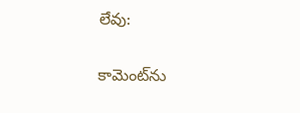లేవు:

కామెంట్‌ను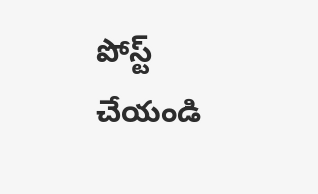పోస్ట్ చేయండి